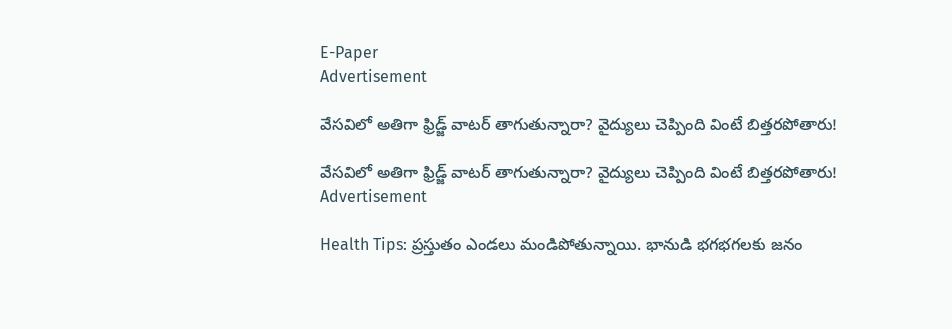E-Paper
Advertisement

వేసవిలో అతిగా ఫ్రిడ్జ్ వాటర్ తాగుతున్నారా? వైద్యులు చెప్పింది వింటే బిత్తరపోతారు!

వేసవిలో అతిగా ఫ్రిడ్జ్ వాటర్ తాగుతున్నారా? వైద్యులు చెప్పింది వింటే బిత్తరపోతారు!
Advertisement

Health Tips: ప్రస్తుతం ఎండలు మండిపోతున్నాయి. భానుడి భగభగలకు జనం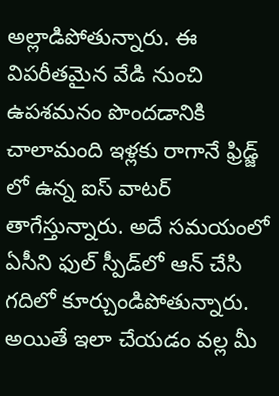అల్లాడిపోతున్నారు. ఈ విపరీతమైన వేడి నుంచి ఉపశమనం పొందడానికి చాలామంది ఇళ్లకు రాగానే ఫ్రిడ్జ్ లో ఉన్న ఐస్ వాటర్ తాగేస్తున్నారు. అదే సమయంలో ఏసీని ఫుల్ స్పీడ్‌లో ఆన్ చేసి గదిలో కూర్చుండిపోతున్నారు. అయితే ఇలా చేయడం వల్ల మీ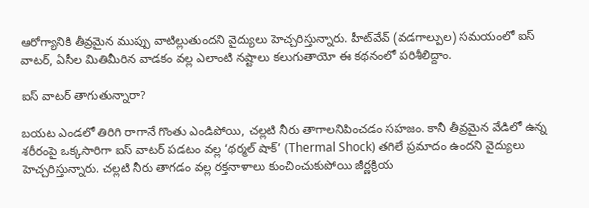ఆరోగ్యానికి తీవ్రమైన ముప్పు వాటిల్లుతుందని వైద్యులు హెచ్చరిస్తున్నారు. హీట్‌వేవ్ (వడగాల్పుల) సమయంలో ఐస్ వాటర్, ఏసీల మితిమీరిన వాడకం వల్ల ఎలాంటి నష్టాలు కలుగుతాయో ఈ కథనంలో పరిశీలిద్దాం.

ఐస్ వాటర్ తాగుతున్నారా?

బయట ఎండలో తిరిగి రాగానే గొంతు ఎండిపోయి, చల్లటి నీరు తాగాలనిపించడం సహజం. కానీ తీవ్రమైన వేడిలో ఉన్న శరీరంపై ఒక్కసారిగా ఐస్ వాటర్ పడటం వల్ల ‘థర్మల్ షాక్’ (Thermal Shock) తగిలే ప్రమాదం ఉందని వైద్యులు హెచ్చరిస్తున్నారు. చల్లటి నీరు తాగడం వల్ల రక్తనాళాలు కుంచించుకుపోయి జీర్ణక్రియ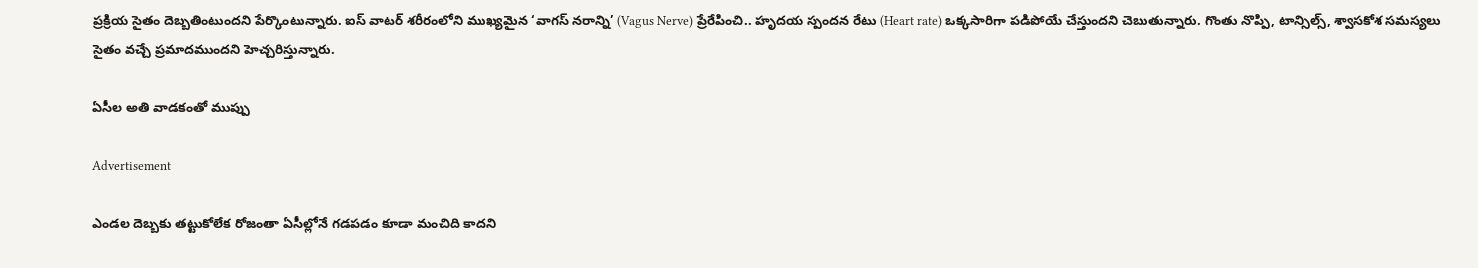ప్రక్రియ సైతం దెబ్బతింటుందని పేర్కొంటున్నారు. ఐస్ వాటర్ శరీరంలోని ముఖ్యమైన ‘వాగస్ నరాన్ని’ (Vagus Nerve) ప్రేరేపించి.. హృదయ స్పందన రేటు (Heart rate) ఒక్కసారిగా పడిపోయే చేస్తుందని చెబుతున్నారు. గొంతు నొప్పి, టాన్సిల్స్, శ్వాసకోశ సమస్యలు సైతం వచ్చే ప్రమాదముందని హెచ్చరిస్తున్నారు.

ఏసీల అతి వాడకంతో ముప్పు

Advertisement

ఎండల దెబ్బకు తట్టుకోలేక రోజంతా ఏసీల్లోనే గడపడం కూడా మంచిది కాదని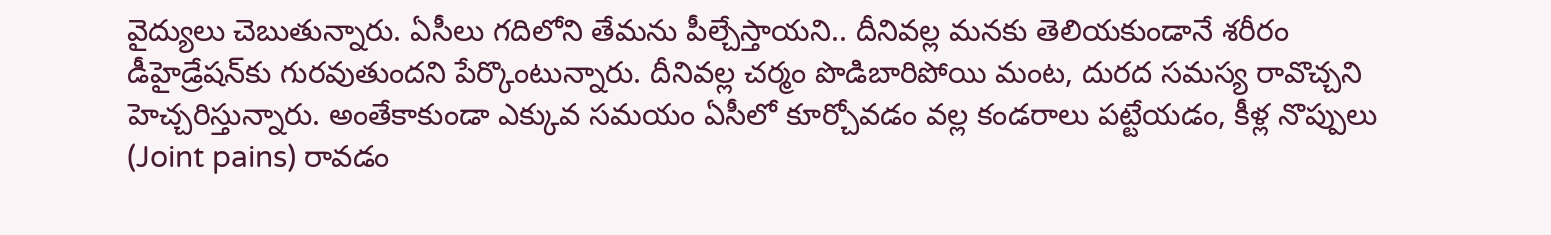వైద్యులు చెబుతున్నారు. ఏసీలు గదిలోని తేమను పీల్చేస్తాయని.. దీనివల్ల మనకు తెలియకుండానే శరీరం డీహైడ్రేషన్‌కు గురవుతుందని పేర్కొంటున్నారు. దీనివల్ల చర్మం పొడిబారిపోయి మంట, దురద సమస్య రావొచ్చని హెచ్చరిస్తున్నారు. అంతేకాకుండా ఎక్కువ సమయం ఏసీలో కూర్చోవడం వల్ల కండరాలు పట్టేయడం, కీళ్ల నొప్పులు (Joint pains) రావడం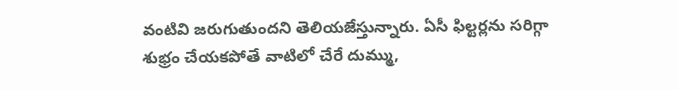వంటివి జరుగుతుందని తెలియజేస్తున్నారు. ఏసీ ఫిల్టర్లను సరిగ్గా శుభ్రం చేయకపోతే వాటిలో చేరే దుమ్ము,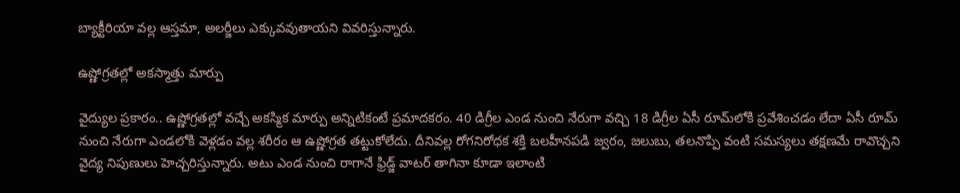బ్యాక్టీరియా వల్ల ఆస్తమా, అలర్జీలు ఎక్కువవుతాయని వివరిస్తున్నారు.

ఉష్ణోగ్రతల్లో అకస్మాత్తు మార్పు

వైద్యుల ప్రకారం.. ఉష్ణోగ్రతల్లో వచ్చే అకస్మిక మార్పు అన్నిటికంటే ప్రమాదకరం. 40 డిగ్రీల ఎండ నుంచి నేరుగా వచ్చి 18 డిగ్రీల ఏసీ రూమ్‌లోకి ప్రవేశించడం లేదా ఏసీ రూమ్ నుంచి నేరుగా ఎండలోకి వెళ్లడం వల్ల శరీరం ఆ ఉష్ణోగ్రత తట్టుకోలేదు. దీనివల్ల రోగనిరోధక శక్తి బలహీనపడి జ్వరం, జలుబు, తలనొప్పి వంటి సమస్యలు తక్షణమే రావొచ్చని వైద్య నిపుణులు హెచ్చరిస్తున్నారు. అటు ఎండ నుంచి రాగానే ఫ్రిడ్జ్ వాటర్ తాగినా కూడా ఇలాంటి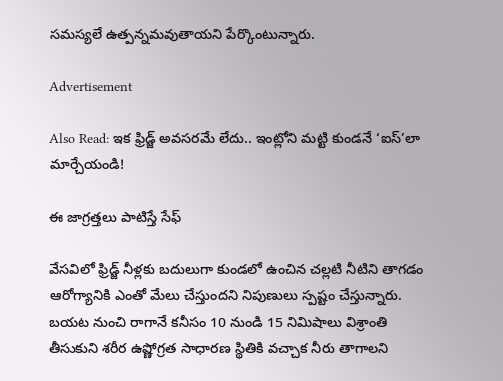సమస్యలే ఉత్పన్నమవుతాయని పేర్కొంటున్నారు.

Advertisement

Also Read: ఇక ఫ్రిడ్జ్ అవసరమే లేదు.. ఇంట్లోని మట్టి కుండనే ‘ఐస్’లా మార్చేయండి!

ఈ జాగ్రత్తలు పాటిస్తే సేఫ్

వేసవిలో ఫ్రిడ్జ్ నీళ్లకు బదులుగా కుండలో ఉంచిన చల్లటి నీటిని తాగడం ఆరోగ్యానికి ఎంతో మేలు చేస్తుందని నిపుణులు స్పష్టం చేస్తున్నారు. బయట నుంచి రాగానే కనీసం 10 నుండి 15 నిమిషాలు విశ్రాంతి తీసుకుని శరీర ఉష్ణోగ్రత సాధారణ స్థితికి వచ్చాక నీరు తాగాలని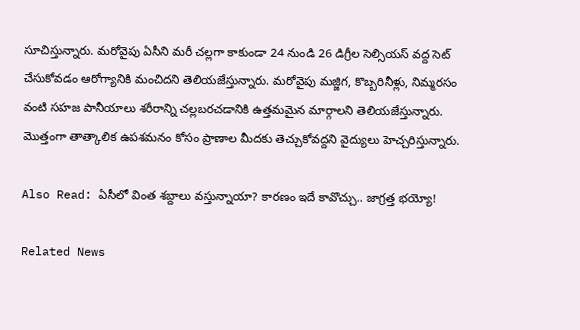సూచిస్తున్నారు. మరోవైపు ఏసీని మరీ చల్లగా కాకుండా 24 నుండి 26 డిగ్రీల సెల్సియస్ వద్ద సెట్ చేసుకోవడం ఆరోగ్యానికి మంచిదని తెలియజేస్తున్నారు. మరోవైపు మజ్జిగ, కొబ్బరినీళ్లు, నిమ్మరసం వంటి సహజ పానీయాలు శరీరాన్ని చల్లబరచడానికి ఉత్తమమైన మార్గాలని తెలియజేస్తున్నారు. మెుత్తంగా తాత్కాలిక ఉపశమనం కోసం ప్రాణాల మీదకు తెచ్చుకోవద్దని వైద్యులు హెచ్చరిస్తున్నారు.

Also Read: ఏసీలో వింత శబ్దాలు వస్తున్నాయా? కారణం ఇదే కావొచ్చు.. జాగ్రత్త భయ్యో!

Related News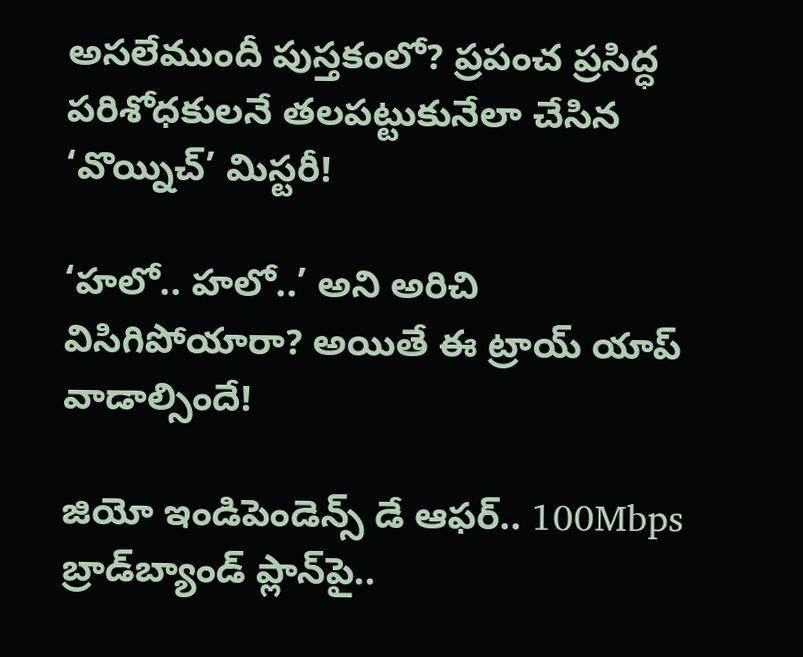అసలేముందీ పుస్తకంలో? ప్రపంచ ప్రసిద్ధ పరిశోధకులనే తలపట్టుకునేలా చేసిన ‘వొయ్నిచ్’ మిస్టరీ!

‘హలో.. హలో..’ అని అరిచి విసిగిపోయారా? అయితే ఈ ట్రాయ్ యాప్ వాడాల్సిందే!

జియో ఇండిపెండెన్స్ డే ఆఫర్.. 100Mbps బ్రాడ్‌బ్యాండ్ ప్లాన్‌పై..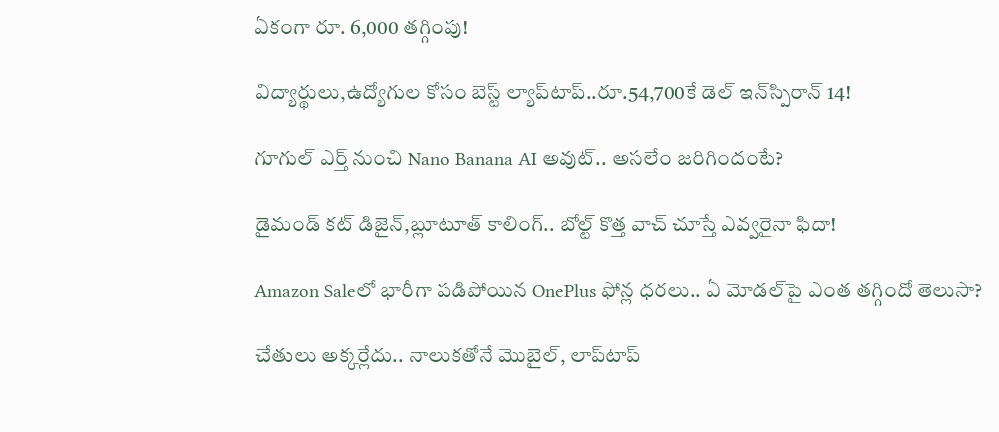ఏకంగా రూ. 6,000 తగ్గింపు!

విద్యార్థులు,ఉద్యోగుల కోసం బెస్ట్ ల్యాప్‌టాప్..రూ.54,700కే డెల్ ఇన్‌స్పిరాన్ 14!

గూగుల్ ఎర్త్ నుంచి Nano Banana AI అవుట్.. అసలేం జరిగిందంటే?

డైమండ్ కట్ డిజైన్,బ్లూటూత్ కాలింగ్.. బోల్ట్ కొత్త వాచ్ చూస్తే ఎవ్వరైనా ఫిదా!

Amazon Saleలో భారీగా పడిపోయిన OnePlus ఫోన్ల ధరలు.. ఏ మోడల్‌పై ఎంత తగ్గిందో తెలుసా?

చేతులు అక్కర్లేదు.. నాలుకతోనే మెుబైల్, లాప్‌టాప్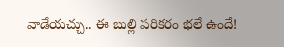వాడేయచ్చు.. ఈ బుల్లి పరికరం భలే ఉందే!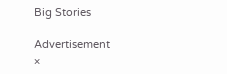Big Stories

Advertisement
×